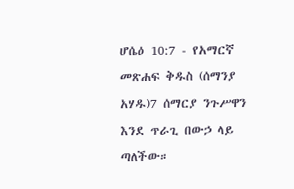ሆሴዕ 10:7 - የአማርኛ መጽሐፍ ቅዱስ (ሰማንያ አሃዱ)7 ሰማርያ ንጉሥዋን እንደ ጥራጊ በውኃ ላይ ጣለችው።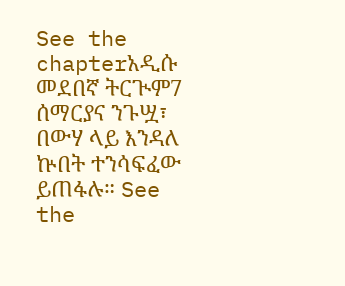See the chapterአዲሱ መደበኛ ትርጒም7 ሰማርያና ንጉሧ፣ በውሃ ላይ እንዳለ ኵበት ተንሳፍፈው ይጠፋሉ። See the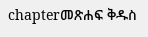chapterመጽሐፍ ቅዱስ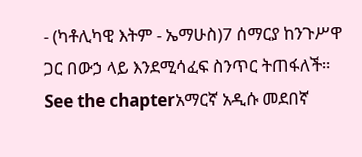- (ካቶሊካዊ እትም - ኤማሁስ)7 ሰማርያ ከንጉሥዋ ጋር በውኃ ላይ እንደሚሳፈፍ ስንጥር ትጠፋለች። See the chapterአማርኛ አዲሱ መደበኛ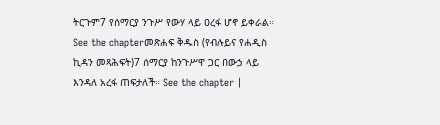ትርጉም7 የሰማርያ ንጉሥ የውሃ ላይ ዐረፋ ሆኖ ይቀራል። See the chapterመጽሐፍ ቅዱስ (የብሉይና የሐዲስ ኪዳን መጻሕፍት)7 ሰማርያ ከንጉሥዋ ጋር በውኃ ላይ እንዳለ አረፋ ጠፍታለች። See the chapter |